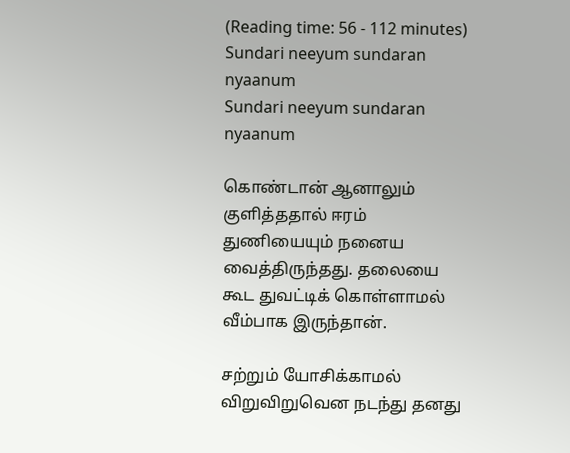(Reading time: 56 - 112 minutes)
Sundari neeyum sundaran nyaanum
Sundari neeyum sundaran nyaanum

கொண்டான் ஆனாலும் குளித்ததால் ஈரம் துணியையும் நனைய வைத்திருந்தது. தலையை கூட துவட்டிக் கொள்ளாமல் வீம்பாக இருந்தான்.

சற்றும் யோசிக்காமல் விறுவிறுவென நடந்து தனது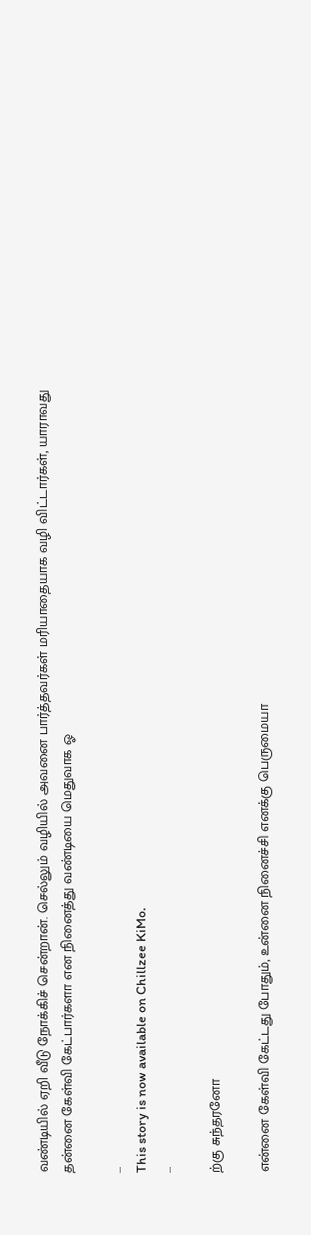வண்டியில் ஏறி வீடு நோக்கிச் சென்றான். செல்லும் வழியில் அவனை பார்த்தவர்கள் மரியாதையாக வழி விட்டார்கள், யாராவது தன்னை கேள்வி கேட்பார்களா என நினைத்து வண்டியை மெதுவாக ஓ

...
This story is now available on Chillzee KiMo.
...

ற்கு சுந்தரனோ

என்னை கேள்வி கேட்டது போதும், உன்னை நினைச்சி எனக்கு பெருமையா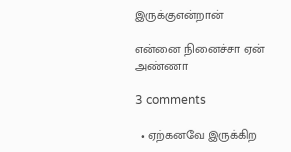இருக்குஎன்றான்

என்னை நினைச்சா ஏன் அண்ணா

3 comments

  • ஏற்கனவே இருக்கிற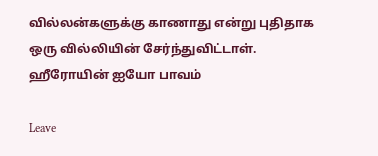வில்லன்களுக்கு காணாது என்று புதிதாக ஒரு வில்லியின் சேர்ந்துவிட்டாள். ஹீரோயின் ஐயோ பாவம்

Leave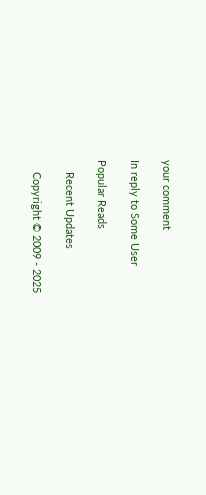your comment

In reply to Some User

Popular Reads

    Recent Updates

    Copyright © 2009 - 2025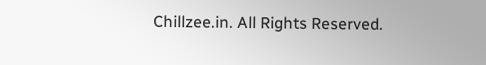Chillzee.in. All Rights Reserved.